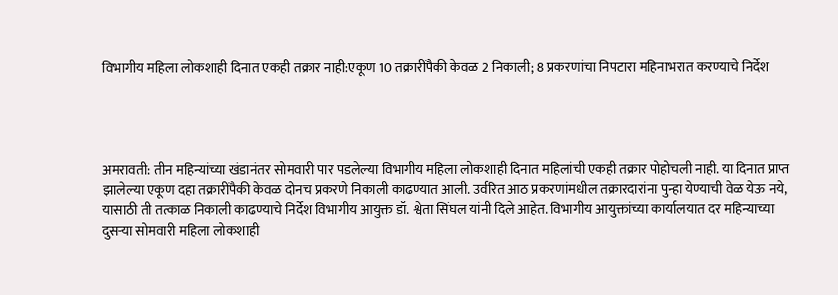विभागीय महिला लोकशाही दिनात एकही तक्रार नाही:एकूण 10 तक्रारींपैकी केवळ 2 निकाली; 8 प्रकरणांचा निपटारा महिनाभरात करण्याचे निर्देश




अमरावती: तीन महिन्यांच्या खंडानंतर सोमवारी पार पडलेल्या विभागीय महिला लोकशाही दिनात महिलांची एकही तक्रार पोहोचली नाही. या दिनात प्राप्त झालेल्या एकूण दहा तक्रारींपैकी केवळ दोनच प्रकरणे निकाली काढण्यात आली. उर्वरित आठ प्रकरणांमधील तक्रारदारांना पुन्हा येण्याची वेळ येऊ नये, यासाठी ती तत्काळ निकाली काढण्याचे निर्देश विभागीय आयुक्त डॉ. श्वेता सिंघल यांनी दिले आहेत. विभागीय आयुक्तांच्या कार्यालयात दर महिन्याच्या दुसऱ्या सोमवारी महिला लोकशाही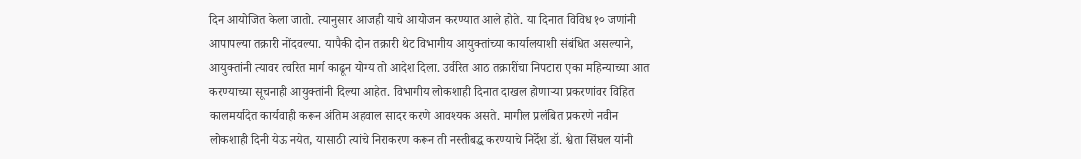दिन आयोजित केला जातो. त्यानुसार आजही याचे आयोजन करण्यात आले होते. या दिनात विविध १० जणांनी आपापल्या तक्रारी नोंदवल्या. यापैकी दोन तक्रारी थेट विभागीय आयुक्तांच्या कार्यालयाशी संबंधित असल्याने, आयुक्तांनी त्यावर त्वरित मार्ग काढून योग्य तो आदेश दिला. उर्वरित आठ तक्रारींचा निपटारा एका महिन्याच्या आत करण्याच्या सूचनाही आयुक्तांनी दिल्या आहेत. विभागीय लोकशाही दिनात दाखल होणाऱ्या प्रकरणांवर विहित कालमर्यादेत कार्यवाही करून अंतिम अहवाल सादर करणे आवश्यक असते. मागील प्रलंबित प्रकरणे नवीन लोकशाही दिनी येऊ नयेत, यासाठी त्यांचे निराकरण करून ती नस्तीबद्ध करण्याचे निर्देश डॉ. श्वेता सिंघल यांनी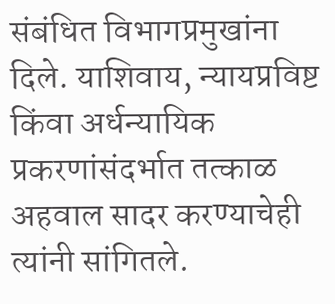संबंधित विभागप्रमुखांना दिले. याशिवाय, न्यायप्रविष्ट किंवा अर्धन्यायिक प्रकरणांसंदर्भात तत्काळ अहवाल सादर करण्याचेही त्यांनी सांगितले.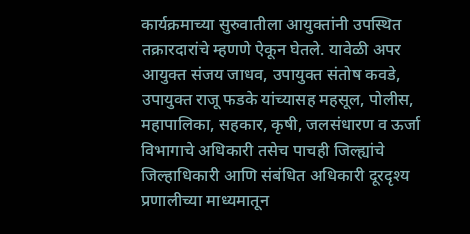कार्यक्रमाच्या सुरुवातीला आयुक्तांनी उपस्थित तक्रारदारांचे म्हणणे ऐकून घेतले. यावेळी अपर आयुक्त संजय जाधव, उपायुक्त संतोष कवडे, उपायुक्त राजू फडके यांच्यासह महसूल, पोलीस, महापालिका, सहकार, कृषी, जलसंधारण व ऊर्जा विभागाचे अधिकारी तसेच पाचही जिल्ह्यांचे जिल्हाधिकारी आणि संबंधित अधिकारी दूरदृश्य प्रणालीच्या माध्यमातून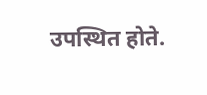उपस्थित होते.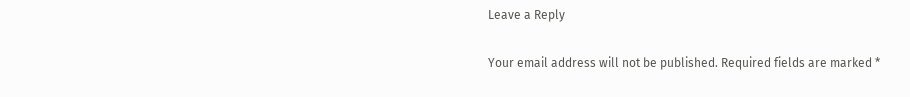Leave a Reply

Your email address will not be published. Required fields are marked *